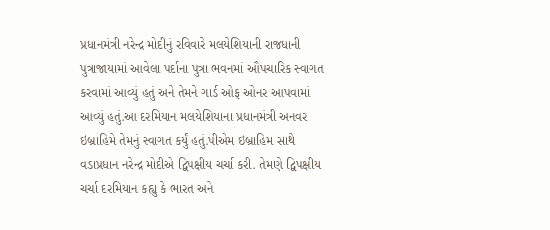પ્રધાનમંત્રી નરેન્દ્ર મોદીનું રવિવારે મલયેશિયાની રાજધાની પુત્રાજાયામાં આવેલા પર્દાના પુત્રા ભવનમાં ઔપચારિક સ્વાગત કરવામાં આવ્યું હતું અને તેમને ગાર્ડ ઓફ ઓનર આપવામાં આવ્યું હતું.આ દરમિયાન મલયેશિયાના પ્રધાનમંત્રી અનવર ઇબ્રાહિમે તેમનું સ્વાગત કર્યું હતું.પીએમ ઇબ્રાહિમ સાથે વડાપ્રધાન નરેન્દ્ર મોદીએ દ્વિપક્ષીય ચર્ચા કરી. તેમણે દ્વિપક્ષીય ચર્ચા દરમિયાન કહ્યુ કે ભારત અને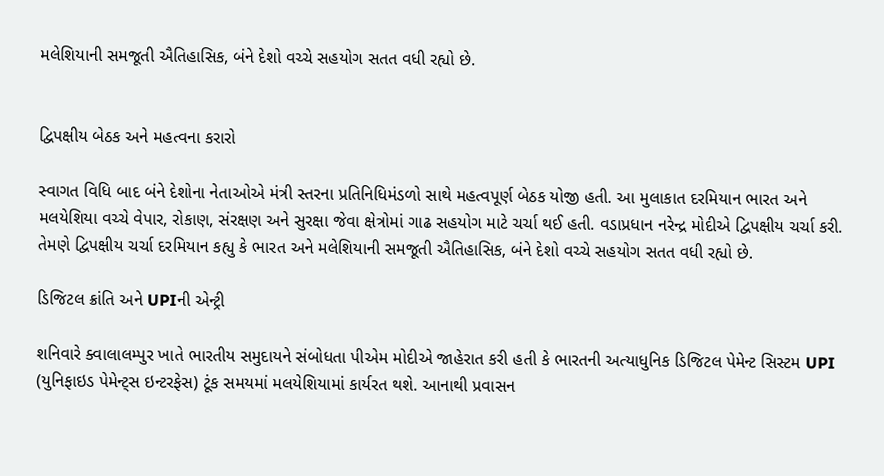મલેશિયાની સમજૂતી ઐતિહાસિક, બંને દેશો વચ્ચે સહયોગ સતત વધી રહ્યો છે.


દ્વિપક્ષીય બેઠક અને મહત્વના કરારો

સ્વાગત વિધિ બાદ બંને દેશોના નેતાઓએ મંત્રી સ્તરના પ્રતિનિધિમંડળો સાથે મહત્વપૂર્ણ બેઠક યોજી હતી. આ મુલાકાત દરમિયાન ભારત અને મલયેશિયા વચ્ચે વેપાર, રોકાણ, સંરક્ષણ અને સુરક્ષા જેવા ક્ષેત્રોમાં ગાઢ સહયોગ માટે ચર્ચા થઈ હતી. વડાપ્રધાન નરેન્દ્ર મોદીએ દ્વિપક્ષીય ચર્ચા કરી. તેમણે દ્વિપક્ષીય ચર્ચા દરમિયાન કહ્યુ કે ભારત અને મલેશિયાની સમજૂતી ઐતિહાસિક, બંને દેશો વચ્ચે સહયોગ સતત વધી રહ્યો છે.

ડિજિટલ ક્રાંતિ અને UPIની એન્ટ્રી

શનિવારે ક્વાલાલમ્પુર ખાતે ભારતીય સમુદાયને સંબોધતા પીએમ મોદીએ જાહેરાત કરી હતી કે ભારતની અત્યાધુનિક ડિજિટલ પેમેન્ટ સિસ્ટમ UPI (યુનિફાઇડ પેમેન્ટ્સ ઇન્ટરફેસ) ટૂંક સમયમાં મલયેશિયામાં કાર્યરત થશે. આનાથી પ્રવાસન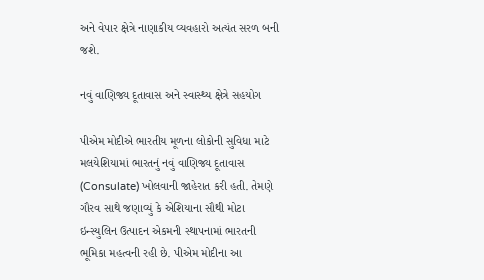અને વેપાર ક્ષેત્રે નાણાકીય વ્યવહારો અત્યંત સરળ બની જશે.

નવું વાણિજ્ય દૂતાવાસ અને સ્વાસ્થ્ય ક્ષેત્રે સહયોગ

પીએમ મોદીએ ભારતીય મૂળના લોકોની સુવિધા માટે મલયેશિયામાં ભારતનું નવું વાણિજ્ય દૂતાવાસ (Consulate) ખોલવાની જાહેરાત કરી હતી. તેમણે ગૌરવ સાથે જણાવ્યું કે એશિયાના સૌથી મોટા ઇન્સ્યુલિન ઉત્પાદન એકમની સ્થાપનામાં ભારતની ભૂમિકા મહત્વની રહી છે. પીએમ મોદીના આ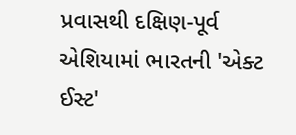પ્રવાસથી દક્ષિણ-પૂર્વ એશિયામાં ભારતની 'એક્ટ ઈસ્ટ'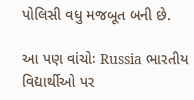પોલિસી વધુ મજબૂત બની છે.

આ પણ વાંચોઃ Russia ભારતીય વિદ્યાર્થીઓ પર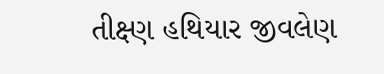તીક્ષ્ણ હથિયાર જીવલેણ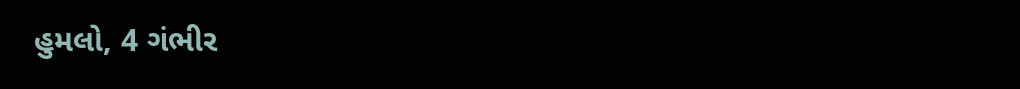હુમલો, 4 ગંભીર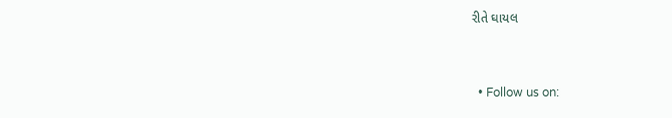રીતે ઘાયલ


  • Follow us on: